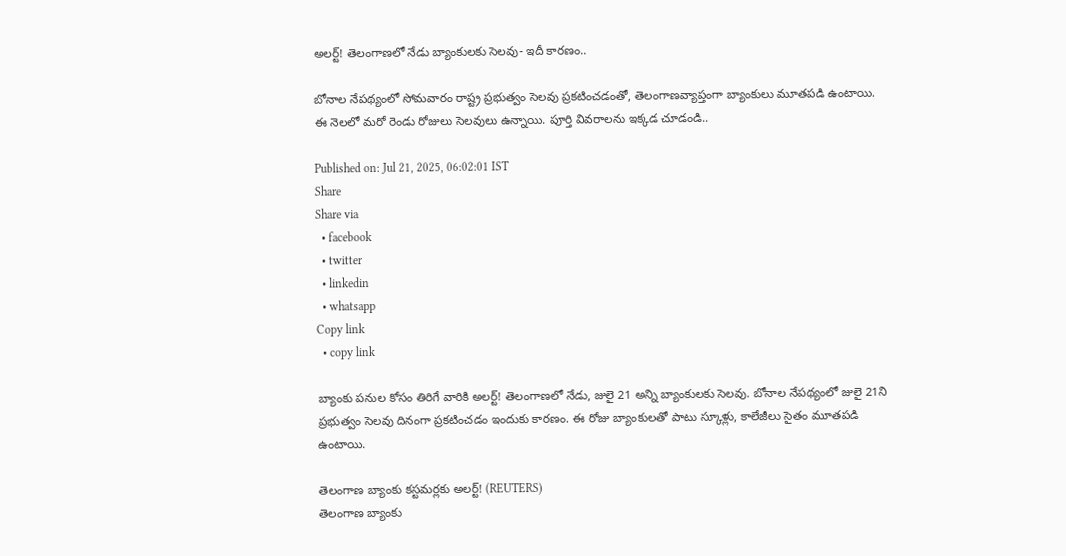అలర్ట్! తెలంగాణలో నేడు బ్యాంకులకు సెలవు- ఇదీ కారణం..

బోనాల నేపథ్యంలో సోమవారం రాష్ట్ర ప్రభుత్వం సెలవు ప్రకటించడంతో, తెలంగాణవ్యాప్తంగా బ్యాంకులు మూతపడి ఉంటాయి. ఈ నెలలో మరో రెండు రోజులు సెలవులు ఉన్నాయి. పూర్తి వివరాలను ఇక్కడ చూడండి..

Published on: Jul 21, 2025, 06:02:01 IST
Share
Share via
  • facebook
  • twitter
  • linkedin
  • whatsapp
Copy link
  • copy link

బ్యాంకు పనుల కోసం తిరిగే వారికి అలర్ట్! తెలంగాణలో నేడు, జులై 21 అన్ని బ్యాంకులకు సెలవు. బోనాల నేపథ్యంలో జులై 21ని ప్రభుత్వం సెలవు దినంగా ప్రకటించడం ఇందుకు కారణం. ఈ రోజు బ్యాంకులతో పాటు స్కూళ్లు, కాలేజీలు సైతం మూతపడి ఉంటాయి.

తెలంగాణ బ్యాంకు కస్టమర్లకు అలర్ట్! (REUTERS)
తెలంగాణ బ్యాంకు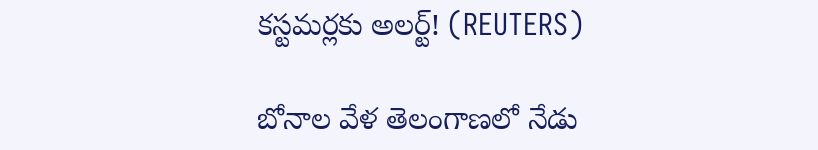కస్టమర్లకు అలర్ట్! (REUTERS)

బోనాల వేళ తెలంగాణలో నేడు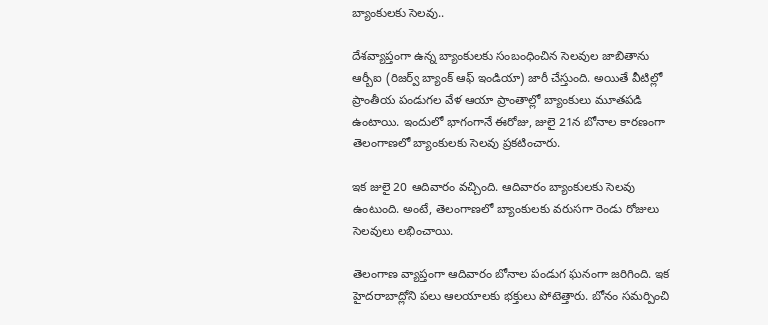బ్యాంకులకు సెలవు..

దేశవ్యాప్తంగా ఉన్న బ్యాంకులకు సంబంధించిన సెలవుల జాబితాను ఆర్బీఐ (రిజర్వ్ బ్యాంక్ ఆఫ్ ఇండియా) జారీ చేస్తుంది. అయితే వీటిల్లో ప్రాంతీయ పండుగల వేళ ఆయా ప్రాంతాల్లో బ్యాంకులు మూతపడి ఉంటాయి. ఇందులో భాగంగానే ఈరోజు, జులై 21న బోనాల కారణంగా తెలంగాణలో బ్యాంకులకు సెలవు ప్రకటించారు.

ఇక జులై 20 ఆదివారం వచ్చింది. ఆదివారం బ్యాంకులకు సెలవు ఉంటుంది. అంటే, తెలంగాణలో బ్యాంకులకు వరుసగా రెండు రోజులు సెలవులు లభించాయి.

తెలంగాణ వ్యాప్తంగా ఆదివారం బోనాల పండుగ ఘనంగా జరిగింది. ఇక హైదరాబాద్లోని పలు ఆలయాలకు భక్తులు పోటెత్తారు. బోనం సమర్పించి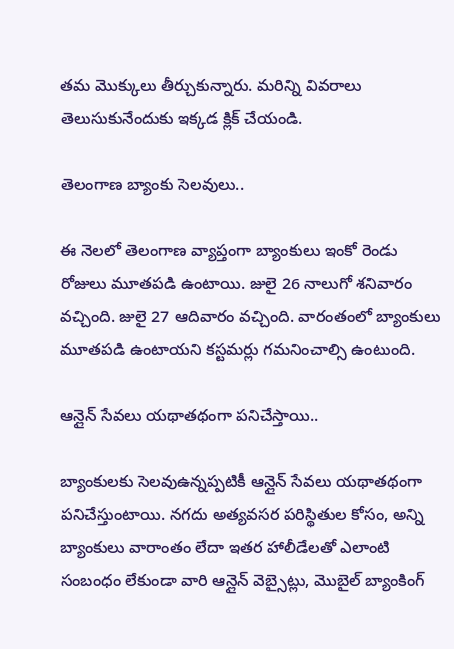తమ మొక్కులు తీర్చుకున్నారు. మరిన్ని వివరాలు తెలుసుకునేందుకు ఇక్కడ క్లిక్ చేయండి.

తెలంగాణ బ్యాంకు సెలవులు..

ఈ నెలలో తెలంగాణ వ్యాప్తంగా బ్యాంకులు ఇంకో రెండు రోజులు మూతపడి ఉంటాయి. జులై 26 నాలుగో శనివారం వచ్చింది. జులై 27 ఆదివారం వచ్చింది. వారంతంలో బ్యాంకులు మూతపడి ఉంటాయని కస్టమర్లు గమనించాల్సి ఉంటుంది.

ఆన్లైన్ సేవలు యథాతథంగా పనిచేస్తాయి..

బ్యాంకులకు సెలవుఉన్నప్పటికీ ఆన్లైన్ సేవలు యథాతథంగా పనిచేస్తుంటాయి. నగదు అత్యవసర పరిస్థితుల కోసం, అన్ని బ్యాంకులు వారాంతం లేదా ఇతర హాలీడేలతో ఎలాంటి సంబంధం లేకుండా వారి ఆన్లైన్ వెబ్సైట్లు, మొబైల్ బ్యాంకింగ్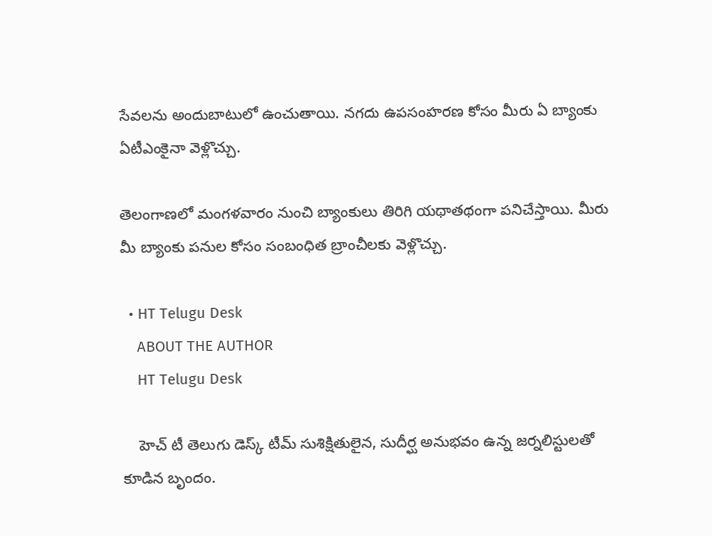సేవలను అందుబాటులో ఉంచుతాయి. నగదు ఉపసంహరణ కోసం మీరు ఏ బ్యాంకు ఏటీఎంకైనా వెళ్లొచ్చు.

తెలంగాణలో మంగళవారం నుంచి బ్యాంకులు తిరిగి యథాతథంగా పనిచేస్తాయి. మీరు మీ బ్యాంకు పనుల కోసం సంబంధిత బ్రాంచీలకు వెళ్లొచ్చు.

  • HT Telugu Desk
    ABOUT THE AUTHOR
    HT Telugu Desk

    హెచ్ టీ తెలుగు డెస్క్ టీమ్ సుశిక్షితులైన, సుదీర్ఘ అనుభవం ఉన్న జర్నలిస్టులతో కూడిన బృందం.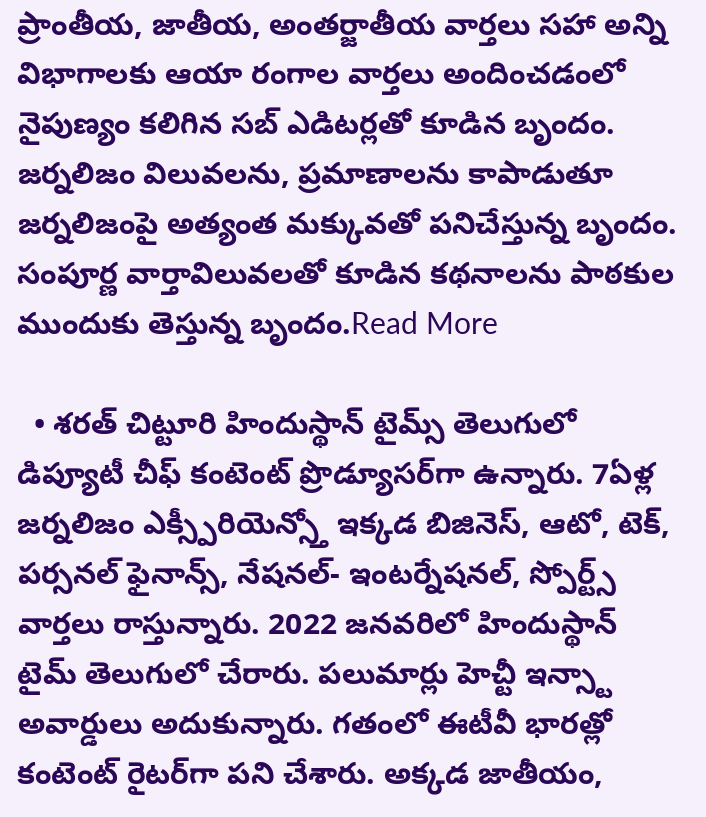ప్రాంతీయ, జాతీయ, అంతర్జాతీయ వార్తలు సహా అన్ని విభాగాలకు ఆయా రంగాల వార్తలు అందించడంలో నైపుణ్యం కలిగిన సబ్ ఎడిటర్లతో కూడిన బృందం. జర్నలిజం విలువలను, ప్రమాణాలను కాపాడుతూ జర్నలిజంపై అత్యంత మక్కువతో పనిచేస్తున్న బృందం. సంపూర్ణ వార్తావిలువలతో కూడిన కథనాలను పాఠకుల ముందుకు తెస్తున్న బృందం.Read More

  • శరత్ చిట్టూరి హిందుస్థాన్ టైమ్స్ తెలుగులో డిప్యూటీ చీఫ్ కంటెంట్ ప్రొడ్యూసర్‌గా ఉన్నారు. 7ఏళ్ల జర్నలిజం ఎక్స్పీరియెన్స్తో ఇక్కడ బిజినెస్, ఆటో, టెక్, పర్సనల్ ఫైనాన్స్, నేషనల్- ఇంటర్నేషనల్, స్పోర్ట్స్ వార్తలు రాస్తున్నారు. 2022 జనవరిలో హిందుస్థాన్ టైమ్ తెలుగులో చేరారు. పలుమార్లు హెచ్టీ ఇన్స్టా అవార్డులు అదుకున్నారు. గతంలో ఈటీవీ భారత్లో కంటెంట్ రైటర్‌గా పని చేశారు. అక్కడ జాతీయం,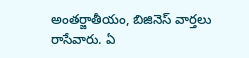అంతర్జాతీయం, బిజినెస్ వార్తలు రాసేవారు. ఏ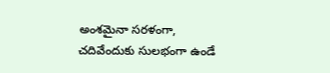అంశమైనా సరళంగా, చదివేందుకు సులభంగా ఉండే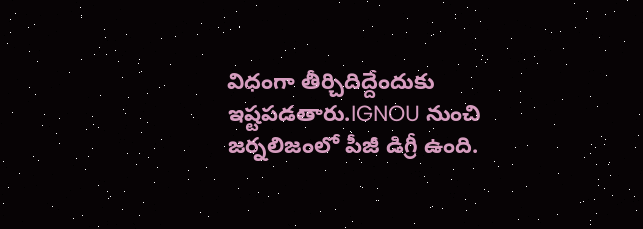విధంగా తీర్చిదిద్దేందుకు ఇష్టపడతారు.IGNOU నుంచి జర్నలిజంలో పీజీ డిగ్రీ ఉంది.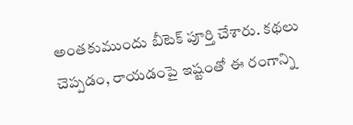అంతకుముందు బీటెక్ పూర్తి చేశారు. కథలు చెప్పడం, రాయడంపై ఇష్టంతో ఈ రంగాన్ని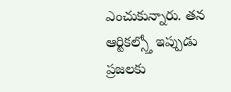ఎంచుకున్నారు. తన ఆర్టికల్స్తో ఇప్పుడు ప్రజలకు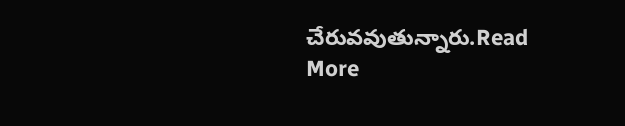చేరువవుతున్నారు.Read More